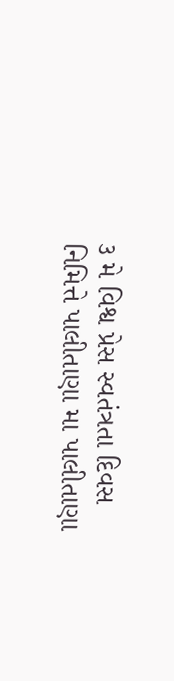૩ મે વિશ્વ પ્રેસ સ્વતંત્રતા દિવસ નિમિત્તે પાલીતાણા મા પાલીતાણા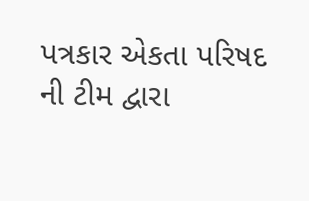પત્રકાર એકતા પરિષદ ની ટીમ દ્વારા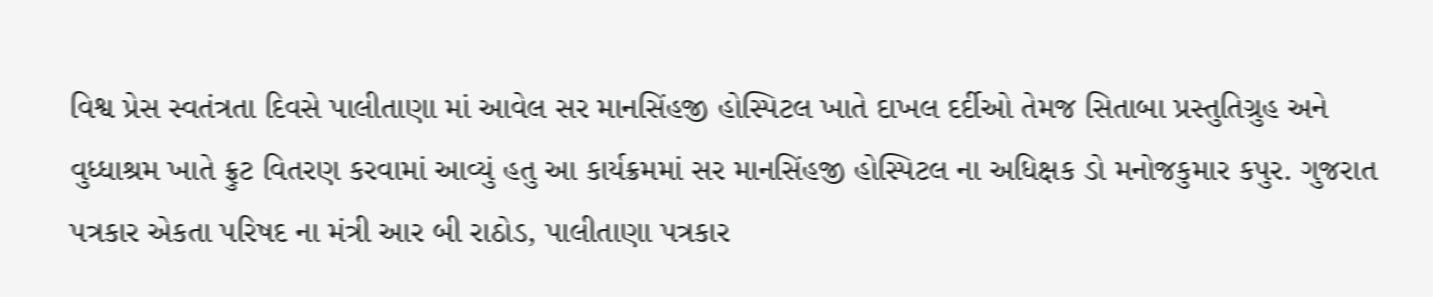વિશ્વ પ્રેસ સ્વતંત્રતા દિવસે પાલીતાણા માં આવેલ સર માનસિંહજી હોસ્પિટલ ખાતે દાખલ દર્દીઓ તેમજ સિતાબા પ્રસ્તુતિગ્રુહ અને વુધ્ધાશ્રમ ખાતે ફ્રુટ વિતરણ કરવામાં આવ્યું હતુ આ કાર્યક્રમમાં સર માનસિંહજી હોસ્પિટલ ના અધિક્ષક ડો મનોજકુમાર કપુર. ગુજરાત પત્રકાર એકતા પરિષદ ના મંત્રી આર બી રાઠોડ, પાલીતાણા પત્રકાર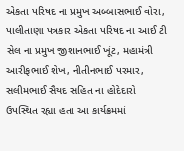એકતા પરિષદ ના પ્રમુખ અબ્બાસભાઈ વોરા, પાલીતાણા પત્રકાર એકતા પરિષદ ના આઈ ટી સેલ ના પ્રમુખ જીશાનભાઈ ખૂંટ, મહામંત્રી આરીફભાઈ શેખ, નીતીનભાઈ પરમાર, સલીમભાઈ સૈયદ સહિત ના હોદેદારો ઉપસ્થિત રહ્યા હતા આ કાર્યક્રમમાં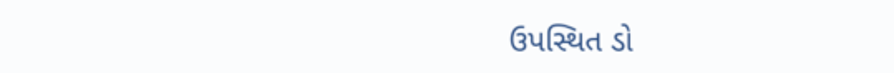ઉપસ્થિત ડો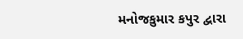મનોજકુમાર કપુર દ્વારા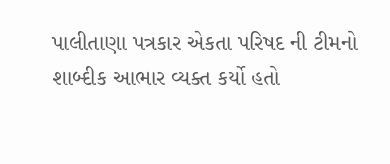પાલીતાણા પત્રકાર એકતા પરિષદ ની ટીમનો શાબ્દીક આભાર વ્યક્ત કર્યો હતો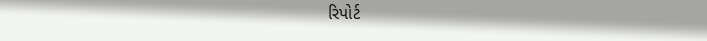રિપોર્ટ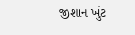જીશાન ખુંટ